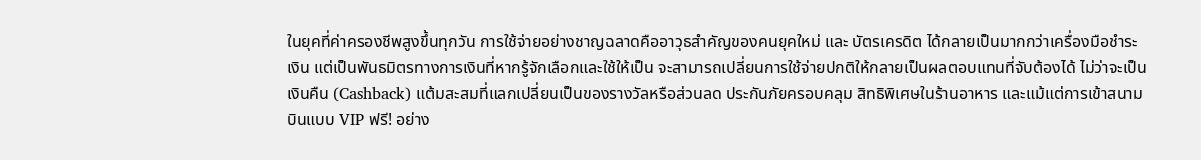ในยุคที่ค่าครองชีพสูงขึ้นทุกวัน การใช้จ่ายอย่างชาญฉลาดคืออาวุธสำคัญของคนยุคใหม่ และ บัตรเครดิต ได้กลายเป็นมากกว่าเครื่องมือชำระเงิน แต่เป็นพันธมิตรทางการเงินที่หากรู้จักเลือกและใช้ให้เป็น จะสามารถเปลี่ยนการใช้จ่ายปกติให้กลายเป็นผลตอบแทนที่จับต้องได้ ไม่ว่าจะเป็นเงินคืน (Cashback) แต้มสะสมที่แลกเปลี่ยนเป็นของรางวัลหรือส่วนลด ประกันภัยครอบคลุม สิทธิพิเศษในร้านอาหาร และแม้แต่การเข้าสนามบินแบบ VIP ฟรี! อย่าง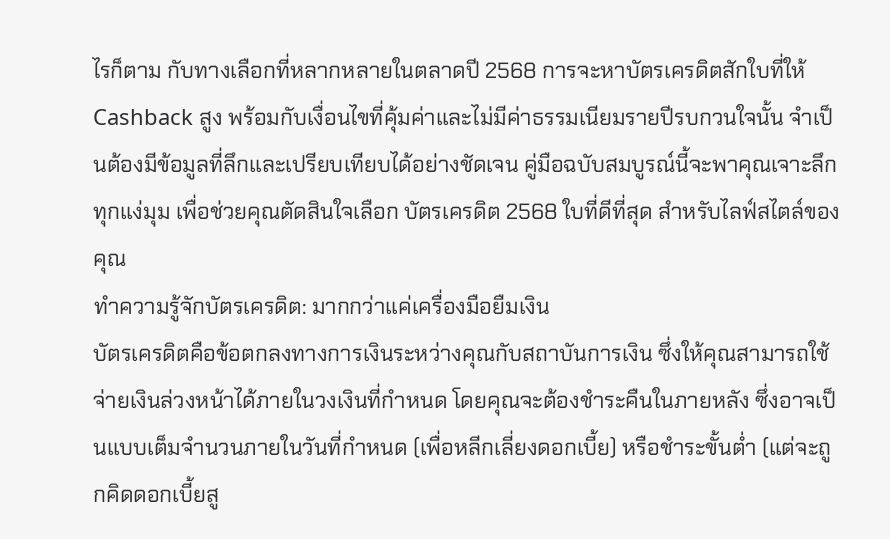ไรก็ตาม กับทางเลือกที่หลากหลายในตลาดปี 2568 การจะหาบัตรเครดิตสักใบที่ให้ Cashback สูง พร้อมกับเงื่อนไขที่คุ้มค่าและไม่มีค่าธรรมเนียมรายปีรบกวนใจนั้น จำเป็นต้องมีข้อมูลที่ลึกและเปรียบเทียบได้อย่างชัดเจน คู่มือฉบับสมบูรณ์นี้จะพาคุณเจาะลึกทุกแง่มุม เพื่อช่วยคุณตัดสินใจเลือก บัตรเครดิต 2568 ใบที่ดีที่สุด สำหรับไลฟ์สไตล์ของคุณ
ทำความรู้จักบัตรเครดิต: มากกว่าแค่เครื่องมือยืมเงิน
บัตรเครดิตคือข้อตกลงทางการเงินระหว่างคุณกับสถาบันการเงิน ซึ่งให้คุณสามารถใช้จ่ายเงินล่วงหน้าได้ภายในวงเงินที่กำหนด โดยคุณจะต้องชำระคืนในภายหลัง ซึ่งอาจเป็นแบบเต็มจำนวนภายในวันที่กำหนด (เพื่อหลีกเลี่ยงดอกเบี้ย) หรือชำระขั้นต่ำ (แต่จะถูกคิดดอกเบี้ยสู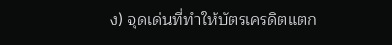ง) จุดเด่นที่ทำให้บัตรเครดิตแตก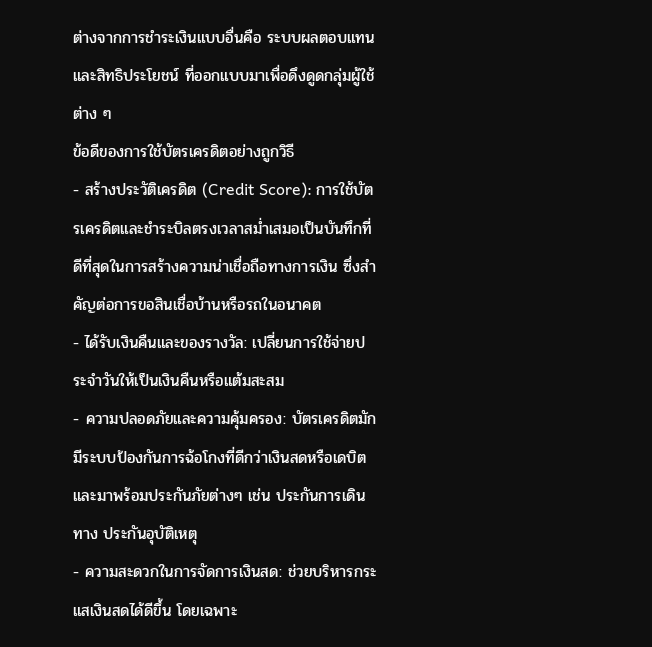ต่างจากการชำระเงินแบบอื่นคือ ระบบผลตอบแทนและสิทธิประโยชน์ ที่ออกแบบมาเพื่อดึงดูดกลุ่มผู้ใช้ต่าง ๆ
ข้อดีของการใช้บัตรเครดิตอย่างถูกวิธี
- สร้างประวัติเครดิต (Credit Score): การใช้บัตรเครดิตและชำระบิลตรงเวลาสม่ำเสมอเป็นบันทึกที่ดีที่สุดในการสร้างความน่าเชื่อถือทางการเงิน ซึ่งสำคัญต่อการขอสินเชื่อบ้านหรือรถในอนาคต
- ได้รับเงินคืนและของรางวัล: เปลี่ยนการใช้จ่ายประจำวันให้เป็นเงินคืนหรือแต้มสะสม
- ความปลอดภัยและความคุ้มครอง: บัตรเครดิตมักมีระบบป้องกันการฉ้อโกงที่ดีกว่าเงินสดหรือเดบิต และมาพร้อมประกันภัยต่างๆ เช่น ประกันการเดินทาง ประกันอุบัติเหตุ
- ความสะดวกในการจัดการเงินสด: ช่วยบริหารกระแสเงินสดได้ดีขึ้น โดยเฉพาะ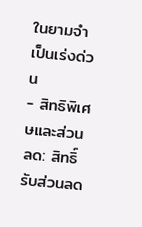ในยามจำเป็นเร่งด่วน
- สิทธิพิเศษและส่วนลด: สิทธิ์รับส่วนลด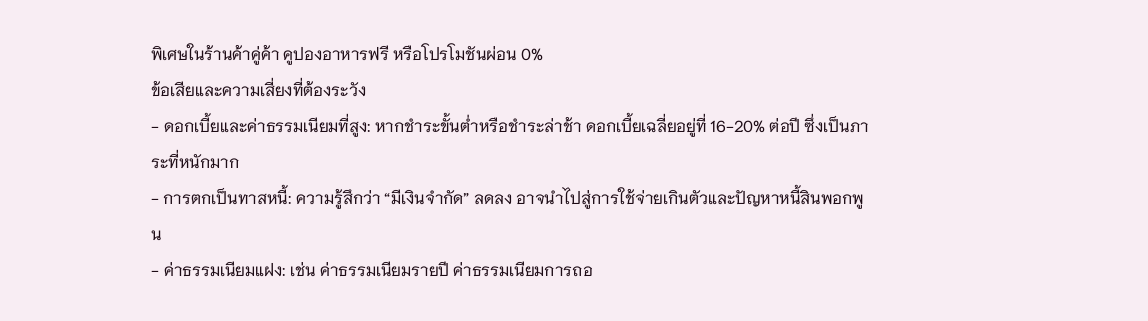พิเศษในร้านค้าคู่ค้า คูปองอาหารฟรี หรือโปรโมชันผ่อน 0%
ข้อเสียและความเสี่ยงที่ต้องระวัง
- ดอกเบี้ยและค่าธรรมเนียมที่สูง: หากชำระขั้นต่ำหรือชำระล่าช้า ดอกเบี้ยเฉลี่ยอยู่ที่ 16-20% ต่อปี ซึ่งเป็นภาระที่หนักมาก
- การตกเป็นทาสหนี้: ความรู้สึกว่า “มีเงินจำกัด” ลดลง อาจนำไปสู่การใช้จ่ายเกินตัวและปัญหาหนี้สินพอกพูน
- ค่าธรรมเนียมแฝง: เช่น ค่าธรรมเนียมรายปี ค่าธรรมเนียมการถอ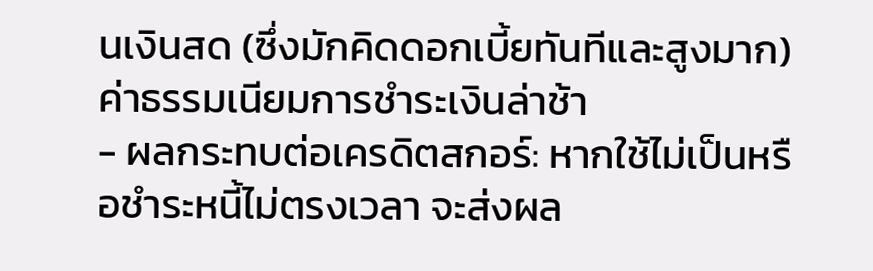นเงินสด (ซึ่งมักคิดดอกเบี้ยทันทีและสูงมาก) ค่าธรรมเนียมการชำระเงินล่าช้า
- ผลกระทบต่อเครดิตสกอร์: หากใช้ไม่เป็นหรือชำระหนี้ไม่ตรงเวลา จะส่งผล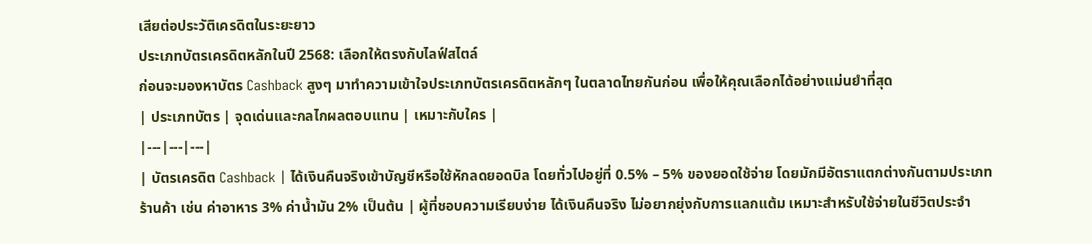เสียต่อประวัติเครดิตในระยะยาว
ประเภทบัตรเครดิตหลักในปี 2568: เลือกให้ตรงกับไลฟ์สไตล์
ก่อนจะมองหาบัตร Cashback สูงๆ มาทำความเข้าใจประเภทบัตรเครดิตหลักๆ ในตลาดไทยกันก่อน เพื่อให้คุณเลือกได้อย่างแม่นยำที่สุด
| ประเภทบัตร | จุดเด่นและกลไกผลตอบแทน | เหมาะกับใคร |
|---|---|---|
| บัตรเครดิต Cashback | ได้เงินคืนจริงเข้าบัญชีหรือใช้หักลดยอดบิล โดยทั่วไปอยู่ที่ 0.5% – 5% ของยอดใช้จ่าย โดยมักมีอัตราแตกต่างกันตามประเภทร้านค้า เช่น ค่าอาหาร 3% ค่าน้ำมัน 2% เป็นต้น | ผู้ที่ชอบความเรียบง่าย ได้เงินคืนจริง ไม่อยากยุ่งกับการแลกแต้ม เหมาะสำหรับใช้จ่ายในชีวิตประจำ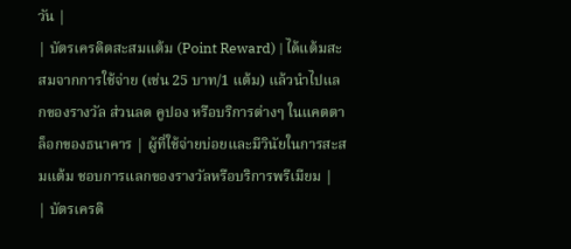วัน |
| บัตรเครดิตสะสมแต้ม (Point Reward) | ได้แต้มสะสมจากการใช้จ่าย (เช่น 25 บาท/1 แต้ม) แล้วนำไปแลกของรางวัล ส่วนลด คูปอง หรือบริการต่างๆ ในแคตตาล็อกของธนาคาร | ผู้ที่ใช้จ่ายบ่อยและมีวินัยในการสะสมแต้ม ชอบการแลกของรางวัลหรือบริการพรีเมียม |
| บัตรเครดิ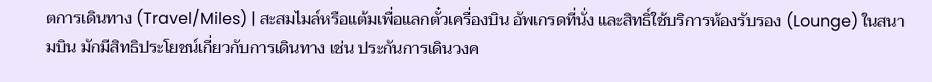ตการเดินทาง (Travel/Miles) | สะสมไมล์หรือแต้มเพื่อแลกตั๋วเครื่องบิน อัพเกรดที่นั่ง และสิทธิ์ใช้บริการห้องรับรอง (Lounge) ในสนามบิน มักมีสิทธิประโยชน์เกี่ยวกับการเดินทาง เช่น ประกันการเดินวงค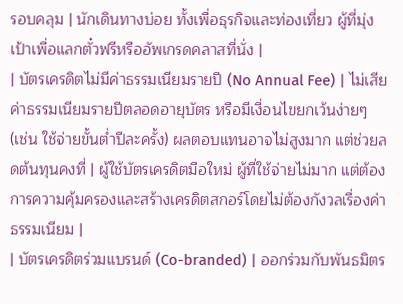รอบคลุม | นักเดินทางบ่อย ทั้งเพื่อธุรกิจและท่องเที่ยว ผู้ที่มุ่งเป้าเพื่อแลกตั๋วฟรีหรืออัพเกรดคลาสที่นั่ง |
| บัตรเครดิตไม่มีค่าธรรมเนียมรายปี (No Annual Fee) | ไม่เสียค่าธรรมเนียมรายปีตลอดอายุบัตร หรือมีเงื่อนไขยกเว้นง่ายๆ (เช่น ใช้จ่ายขั้นต่ำปีละครั้ง) ผลตอบแทนอาจไม่สูงมาก แต่ช่วยลดต้นทุนคงที่ | ผู้ใช้บัตรเครดิตมือใหม่ ผู้ที่ใช้จ่ายไม่มาก แต่ต้องการความคุ้มครองและสร้างเครดิตสกอร์โดยไม่ต้องกังวลเรื่องค่าธรรมเนียม |
| บัตรเครดิตร่วมแบรนด์ (Co-branded) | ออกร่วมกับพันธมิตร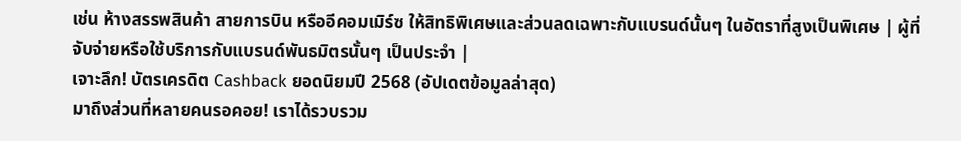เช่น ห้างสรรพสินค้า สายการบิน หรืออีคอมเมิร์ซ ให้สิทธิพิเศษและส่วนลดเฉพาะกับแบรนด์นั้นๆ ในอัตราที่สูงเป็นพิเศษ | ผู้ที่จับจ่ายหรือใช้บริการกับแบรนด์พันธมิตรนั้นๆ เป็นประจำ |
เจาะลึก! บัตรเครดิต Cashback ยอดนิยมปี 2568 (อัปเดตข้อมูลล่าสุด)
มาถึงส่วนที่หลายคนรอคอย! เราได้รวบรวม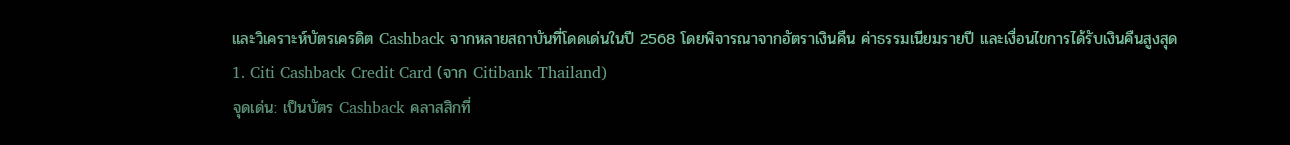และวิเคราะห์บัตรเครดิต Cashback จากหลายสถาบันที่โดดเด่นในปี 2568 โดยพิจารณาจากอัตราเงินคืน ค่าธรรมเนียมรายปี และเงื่อนไขการได้รับเงินคืนสูงสุด
1. Citi Cashback Credit Card (จาก Citibank Thailand)
จุดเด่น: เป็นบัตร Cashback คลาสสิกที่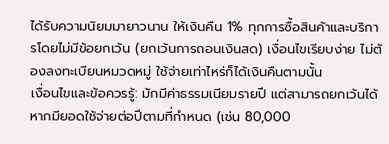ได้รับความนิยมมายาวนาน ให้เงินคืน 1% ทุกการซื้อสินค้าและบริการโดยไม่มีข้อยกเว้น (ยกเว้นการถอนเงินสด) เงื่อนไขเรียบง่าย ไม่ต้องลงทะเบียนหมวดหมู่ ใช้จ่ายเท่าไหร่ก็ได้เงินคืนตามนั้น
เงื่อนไขและข้อควรรู้: มักมีค่าธรรมเนียมรายปี แต่สามารถยกเว้นได้หากมียอดใช้จ่ายต่อปีตามที่กำหนด (เช่น 80,000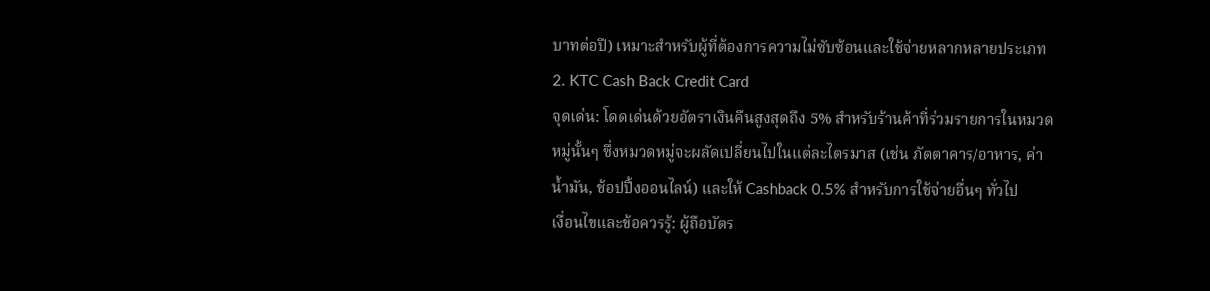บาทต่อปี) เหมาะสำหรับผู้ที่ต้องการความไม่ซับซ้อนและใช้จ่ายหลากหลายประเภท
2. KTC Cash Back Credit Card
จุดเด่น: โดดเด่นด้วยอัตราเงินคืนสูงสุดถึง 5% สำหรับร้านค้าที่ร่วมรายการในหมวดหมู่นั้นๆ ซึ่งหมวดหมู่จะผลัดเปลี่ยนไปในแต่ละไตรมาส (เช่น ภัตตาคาร/อาหาร, ค่าน้ำมัน, ช้อปปิ้งออนไลน์) และให้ Cashback 0.5% สำหรับการใช้จ่ายอื่นๆ ทั่วไป
เงื่อนไขและข้อควรรู้: ผู้ถือบัตร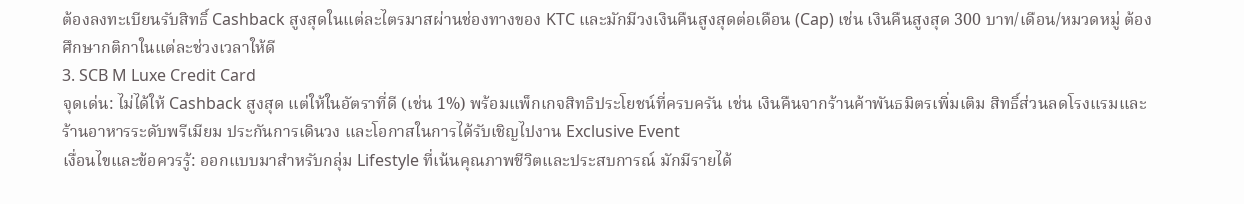ต้องลงทะเบียนรับสิทธิ์ Cashback สูงสุดในแต่ละไตรมาสผ่านช่องทางของ KTC และมักมีวงเงินคืนสูงสุดต่อเดือน (Cap) เช่น เงินคืนสูงสุด 300 บาท/เดือน/หมวดหมู่ ต้องศึกษากติกาในแต่ละช่วงเวลาให้ดี
3. SCB M Luxe Credit Card
จุดเด่น: ไม่ได้ให้ Cashback สูงสุด แต่ให้ในอัตราที่ดี (เช่น 1%) พร้อมแพ็กเกจสิทธิประโยชน์ที่ครบครัน เช่น เงินคืนจากร้านค้าพันธมิตรเพิ่มเติม สิทธิ์ส่วนลดโรงแรมและร้านอาหารระดับพรีเมียม ประกันการเดินวง และโอกาสในการได้รับเชิญไปงาน Exclusive Event
เงื่อนไขและข้อควรรู้: ออกแบบมาสำหรับกลุ่ม Lifestyle ที่เน้นคุณภาพชีวิตและประสบการณ์ มักมีรายได้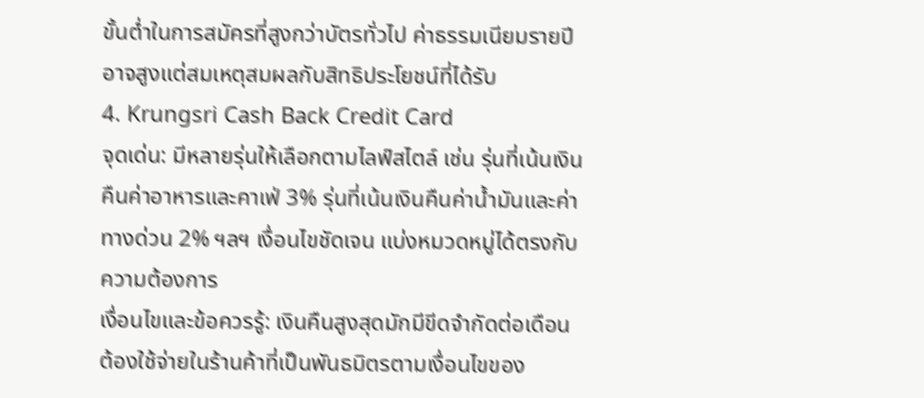ขั้นต่ำในการสมัครที่สูงกว่าบัตรทั่วไป ค่าธรรมเนียมรายปีอาจสูงแต่สมเหตุสมผลกับสิทธิประโยชน์ที่ได้รับ
4. Krungsri Cash Back Credit Card
จุดเด่น: มีหลายรุ่นให้เลือกตามไลฟ์สไตล์ เช่น รุ่นที่เน้นเงินคืนค่าอาหารและคาเฟ่ 3% รุ่นที่เน้นเงินคืนค่าน้ำมันและค่าทางด่วน 2% ฯลฯ เงื่อนไขชัดเจน แบ่งหมวดหมู่ได้ตรงกับความต้องการ
เงื่อนไขและข้อควรรู้: เงินคืนสูงสุดมักมีขีดจำกัดต่อเดือน ต้องใช้จ่ายในร้านค้าที่เป็นพันธมิตรตามเงื่อนไขของ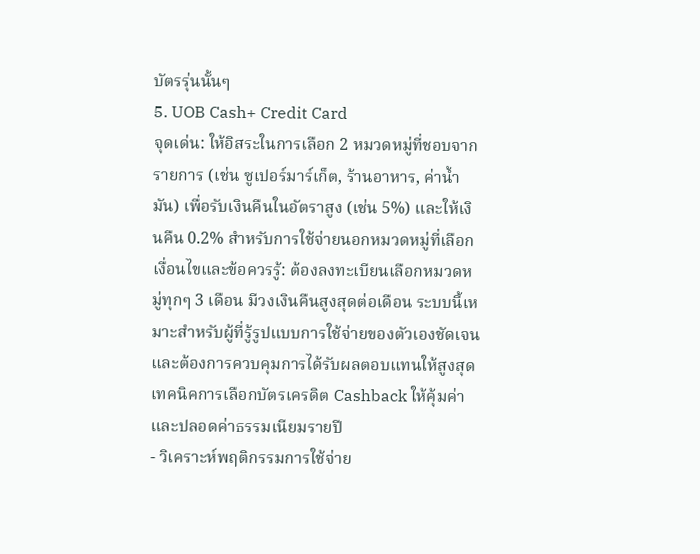บัตรรุ่นนั้นๆ
5. UOB Cash+ Credit Card
จุดเด่น: ให้อิสระในการเลือก 2 หมวดหมู่ที่ชอบจากรายการ (เช่น ซูเปอร์มาร์เก็ต, ร้านอาหาร, ค่าน้ำมัน) เพื่อรับเงินคืนในอัตราสูง (เช่น 5%) และให้เงินคืน 0.2% สำหรับการใช้จ่ายนอกหมวดหมู่ที่เลือก
เงื่อนไขและข้อควรรู้: ต้องลงทะเบียนเลือกหมวดหมู่ทุกๆ 3 เดือน มีวงเงินคืนสูงสุดต่อเดือน ระบบนี้เหมาะสำหรับผู้ที่รู้รูปแบบการใช้จ่ายของตัวเองชัดเจนและต้องการควบคุมการได้รับผลตอบแทนให้สูงสุด
เทคนิคการเลือกบัตรเครดิต Cashback ให้คุ้มค่าและปลอดค่าธรรมเนียมรายปี
- วิเคราะห์พฤติกรรมการใช้จ่าย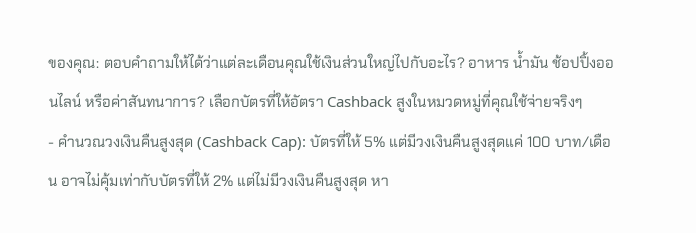ของคุณ: ตอบคำถามให้ได้ว่าแต่ละเดือนคุณใช้เงินส่วนใหญ่ไปกับอะไร? อาหาร น้ำมัน ช้อปปิ้งออนไลน์ หรือค่าสันทนาการ? เลือกบัตรที่ให้อัตรา Cashback สูงในหมวดหมู่ที่คุณใช้จ่ายจริงๆ
- คำนวณวงเงินคืนสูงสุด (Cashback Cap): บัตรที่ให้ 5% แต่มีวงเงินคืนสูงสุดแค่ 100 บาท/เดือน อาจไม่คุ้มเท่ากับบัตรที่ให้ 2% แต่ไม่มีวงเงินคืนสูงสุด หา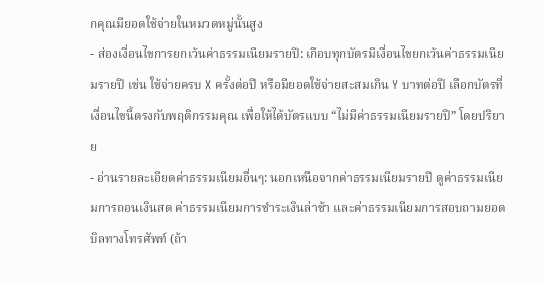กคุณมียอดใช้จ่ายในหมวดหมู่นั้นสูง
- ส่องเงื่อนไขการยกเว้นค่าธรรมเนียมรายปี: เกือบทุกบัตรมีเงื่อนไขยกเว้นค่าธรรมเนียมรายปี เช่น ใช้จ่ายครบ X ครั้งต่อปี หรือมียอดใช้จ่ายสะสมเกิน Y บาทต่อปี เลือกบัตรที่เงื่อนไขนี้ตรงกับพฤติกรรมคุณ เพื่อให้ได้บัตรแบบ “ไม่มีค่าธรรมเนียมรายปี” โดยปริยาย
- อ่านรายละเอียดค่าธรรมเนียมอื่นๆ: นอกเหนือจากค่าธรรมเนียมรายปี ดูค่าธรรมเนียมการถอนเงินสด ค่าธรรมเนียมการชำระเงินล่าช้า และค่าธรรมเนียมการสอบถามยอดบิลทางโทรศัพท์ (ถ้า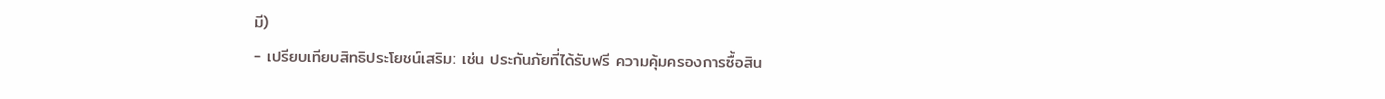มี)
- เปรียบเทียบสิทธิประโยชน์เสริม: เช่น ประกันภัยที่ได้รับฟรี ความคุ้มครองการซื้อสิน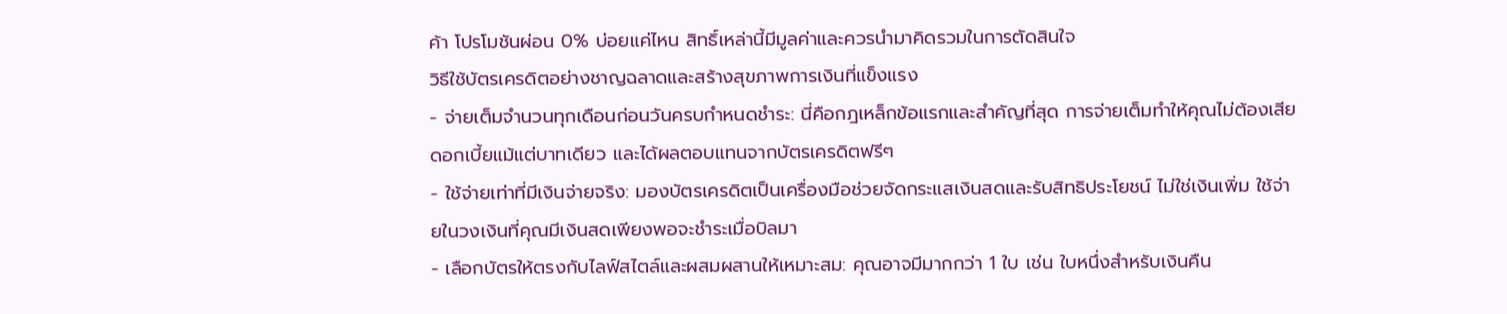ค้า โปรโมชันผ่อน 0% บ่อยแค่ไหน สิทธิ์เหล่านี้มีมูลค่าและควรนำมาคิดรวมในการตัดสินใจ
วิธีใช้บัตรเครดิตอย่างชาญฉลาดและสร้างสุขภาพการเงินที่แข็งแรง
- จ่ายเต็มจำนวนทุกเดือนก่อนวันครบกำหนดชำระ: นี่คือกฎเหล็กข้อแรกและสำคัญที่สุด การจ่ายเต็มทำให้คุณไม่ต้องเสียดอกเบี้ยแม้แต่บาทเดียว และได้ผลตอบแทนจากบัตรเครดิตฟรีๆ
- ใช้จ่ายเท่าที่มีเงินจ่ายจริง: มองบัตรเครดิตเป็นเครื่องมือช่วยจัดกระแสเงินสดและรับสิทธิประโยชน์ ไม่ใช่เงินเพิ่ม ใช้จ่ายในวงเงินที่คุณมีเงินสดเพียงพอจะชำระเมื่อบิลมา
- เลือกบัตรให้ตรงกับไลฟ์สไตล์และผสมผสานให้เหมาะสม: คุณอาจมีมากกว่า 1 ใบ เช่น ใบหนึ่งสำหรับเงินคืน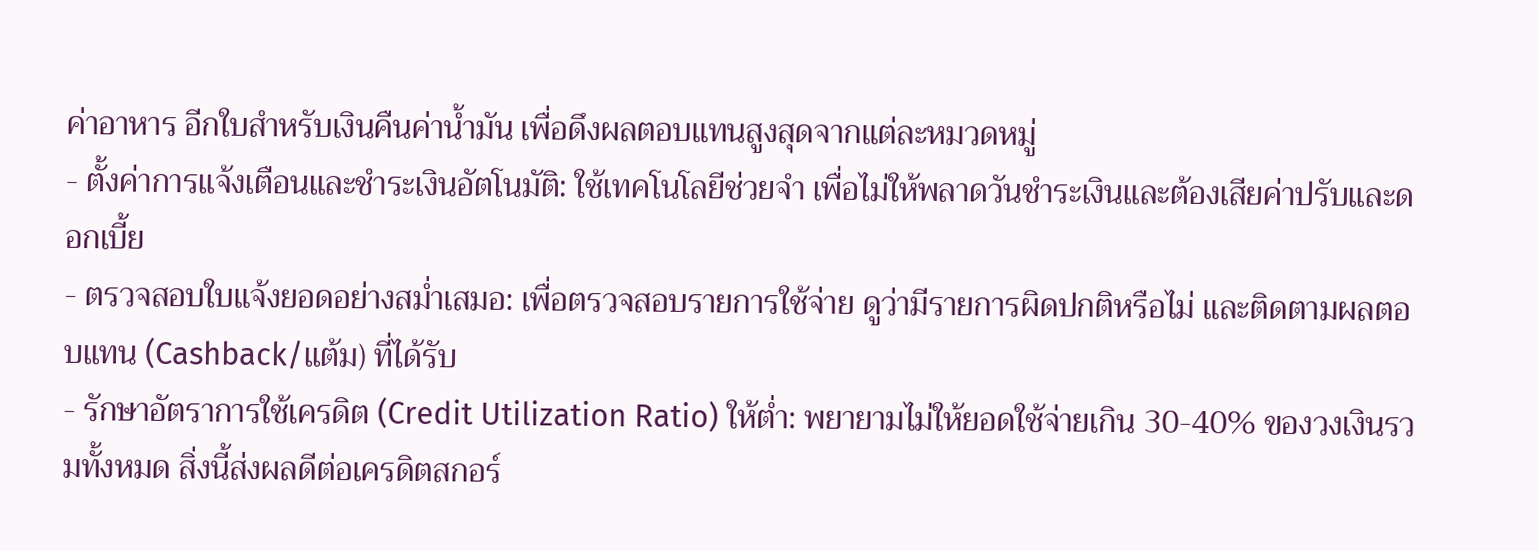ค่าอาหาร อีกใบสำหรับเงินคืนค่าน้ำมัน เพื่อดึงผลตอบแทนสูงสุดจากแต่ละหมวดหมู่
- ตั้งค่าการแจ้งเตือนและชำระเงินอัตโนมัติ: ใช้เทคโนโลยีช่วยจำ เพื่อไม่ให้พลาดวันชำระเงินและต้องเสียค่าปรับและดอกเบี้ย
- ตรวจสอบใบแจ้งยอดอย่างสม่ำเสมอ: เพื่อตรวจสอบรายการใช้จ่าย ดูว่ามีรายการผิดปกติหรือไม่ และติดตามผลตอบแทน (Cashback/แต้ม) ที่ได้รับ
- รักษาอัตราการใช้เครดิต (Credit Utilization Ratio) ให้ต่ำ: พยายามไม่ให้ยอดใช้จ่ายเกิน 30-40% ของวงเงินรวมทั้งหมด สิ่งนี้ส่งผลดีต่อเครดิตสกอร์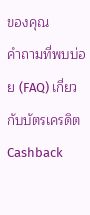ของคุณ
คำถามที่พบบ่อย (FAQ) เกี่ยวกับบัตรเครดิต Cashback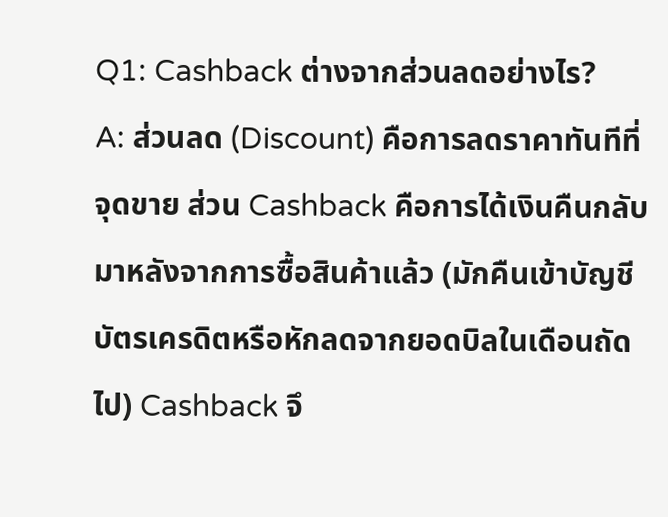Q1: Cashback ต่างจากส่วนลดอย่างไร?
A: ส่วนลด (Discount) คือการลดราคาทันทีที่จุดขาย ส่วน Cashback คือการได้เงินคืนกลับมาหลังจากการซื้อสินค้าแล้ว (มักคืนเข้าบัญชีบัตรเครดิตหรือหักลดจากยอดบิลในเดือนถัดไป) Cashback จึ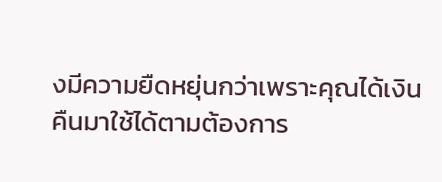งมีความยืดหยุ่นกว่าเพราะคุณได้เงินคืนมาใช้ได้ตามต้องการ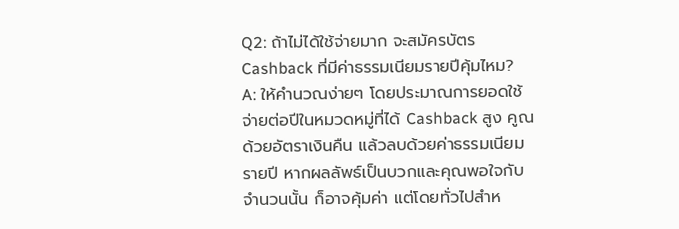Q2: ถ้าไม่ได้ใช้จ่ายมาก จะสมัครบัตร Cashback ที่มีค่าธรรมเนียมรายปีคุ้มไหม?
A: ให้คำนวณง่ายๆ โดยประมาณการยอดใช้จ่ายต่อปีในหมวดหมู่ที่ได้ Cashback สูง คูณด้วยอัตราเงินคืน แล้วลบด้วยค่าธรรมเนียมรายปี หากผลลัพธ์เป็นบวกและคุณพอใจกับจำนวนนั้น ก็อาจคุ้มค่า แต่โดยทั่วไปสำห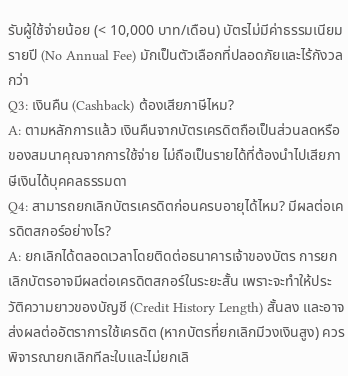รับผู้ใช้จ่ายน้อย (< 10,000 บาท/เดือน) บัตรไม่มีค่าธรรมเนียมรายปี (No Annual Fee) มักเป็นตัวเลือกที่ปลอดภัยและไร้กังวลกว่า
Q3: เงินคืน (Cashback) ต้องเสียภาษีไหม?
A: ตามหลักการแล้ว เงินคืนจากบัตรเครดิตถือเป็นส่วนลดหรือของสมนาคุณจากการใช้จ่าย ไม่ถือเป็นรายได้ที่ต้องนำไปเสียภาษีเงินได้บุคคลธรรมดา
Q4: สามารถยกเลิกบัตรเครดิตก่อนครบอายุได้ไหม? มีผลต่อเครดิตสกอร์อย่างไร?
A: ยกเลิกได้ตลอดเวลาโดยติดต่อธนาคารเจ้าของบัตร การยกเลิกบัตรอาจมีผลต่อเครดิตสกอร์ในระยะสั้น เพราะจะทำให้ประวัติความยาวของบัญชี (Credit History Length) สั้นลง และอาจส่งผลต่ออัตราการใช้เครดิต (หากบัตรที่ยกเลิกมีวงเงินสูง) ควรพิจารณายกเลิกทีละใบและไม่ยกเลิ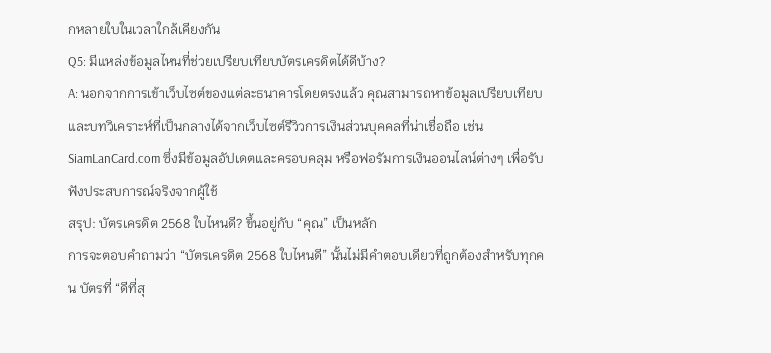กหลายใบในเวลาใกล้เคียงกัน
Q5: มีแหล่งข้อมูลไหนที่ช่วยเปรียบเทียบบัตรเครดิตได้ดีบ้าง?
A: นอกจากการเข้าเว็บไซต์ของแต่ละธนาคารโดยตรงแล้ว คุณสามารถหาข้อมูลเปรียบเทียบและบทวิเคราะห์ที่เป็นกลางได้จากเว็บไซต์รีวิวการเงินส่วนบุคคลที่น่าเชื่อถือ เช่น SiamLanCard.com ซึ่งมีข้อมูลอัปเดตและครอบคลุม หรือฟอรัมการเงินออนไลน์ต่างๆ เพื่อรับฟังประสบการณ์จริงจากผู้ใช้
สรุป: บัตรเครดิต 2568 ใบไหนดี? ขึ้นอยู่กับ “คุณ” เป็นหลัก
การจะตอบคำถามว่า “บัตรเครดิต 2568 ใบไหนดี” นั้นไม่มีคำตอบเดียวที่ถูกต้องสำหรับทุกคน บัตรที่ “ดีที่สุ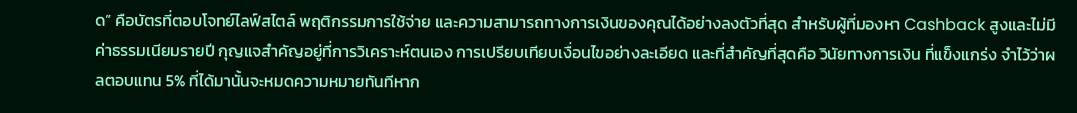ด” คือบัตรที่ตอบโจทย์ไลฟ์สไตล์ พฤติกรรมการใช้จ่าย และความสามารถทางการเงินของคุณได้อย่างลงตัวที่สุด สำหรับผู้ที่มองหา Cashback สูงและไม่มีค่าธรรมเนียมรายปี กุญแจสำคัญอยู่ที่การวิเคราะห์ตนเอง การเปรียบเทียบเงื่อนไขอย่างละเอียด และที่สำคัญที่สุดคือ วินัยทางการเงิน ที่แข็งแกร่ง จำไว้ว่าผลตอบแทน 5% ที่ได้มานั้นจะหมดความหมายทันทีหาก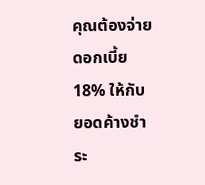คุณต้องจ่ายดอกเบี้ย 18% ให้กับยอดค้างชำระ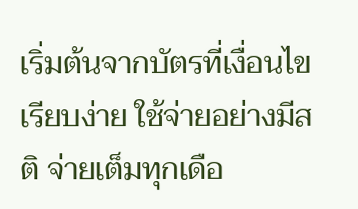เริ่มต้นจากบัตรที่เงื่อนไขเรียบง่าย ใช้จ่ายอย่างมีสติ จ่ายเต็มทุกเดือ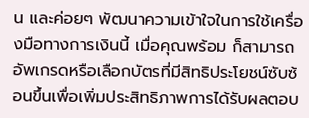น และค่อยๆ พัฒนาความเข้าใจในการใช้เครื่องมือทางการเงินนี้ เมื่อคุณพร้อม ก็สามารถอัพเกรดหรือเลือกบัตรที่มีสิทธิประโยชน์ซับซ้อนขึ้นเพื่อเพิ่มประสิทธิภาพการได้รับผลตอบ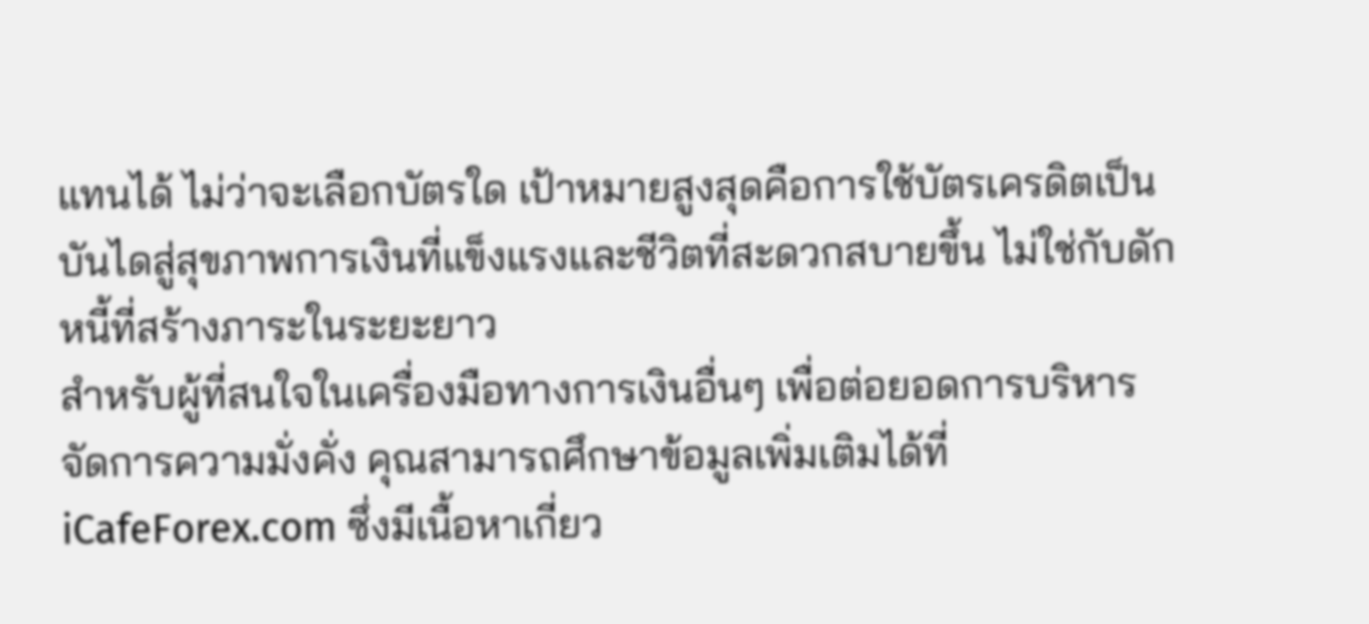แทนได้ ไม่ว่าจะเลือกบัตรใด เป้าหมายสูงสุดคือการใช้บัตรเครดิตเป็นบันไดสู่สุขภาพการเงินที่แข็งแรงและชีวิตที่สะดวกสบายขึ้น ไม่ใช่กับดักหนี้ที่สร้างภาระในระยะยาว
สำหรับผู้ที่สนใจในเครื่องมือทางการเงินอื่นๆ เพื่อต่อยอดการบริหารจัดการความมั่งคั่ง คุณสามารถศึกษาข้อมูลเพิ่มเติมได้ที่ iCafeForex.com ซึ่งมีเนื้อหาเกี่ยว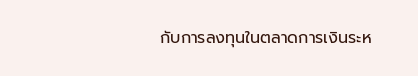กับการลงทุนในตลาดการเงินระห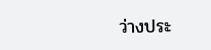ว่างประ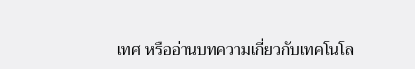เทศ หรืออ่านบทความเกี่ยวกับเทคโนโล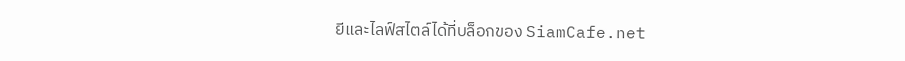ยีและไลฟ์สไตล์ได้ที่บล็อกของ SiamCafe.net